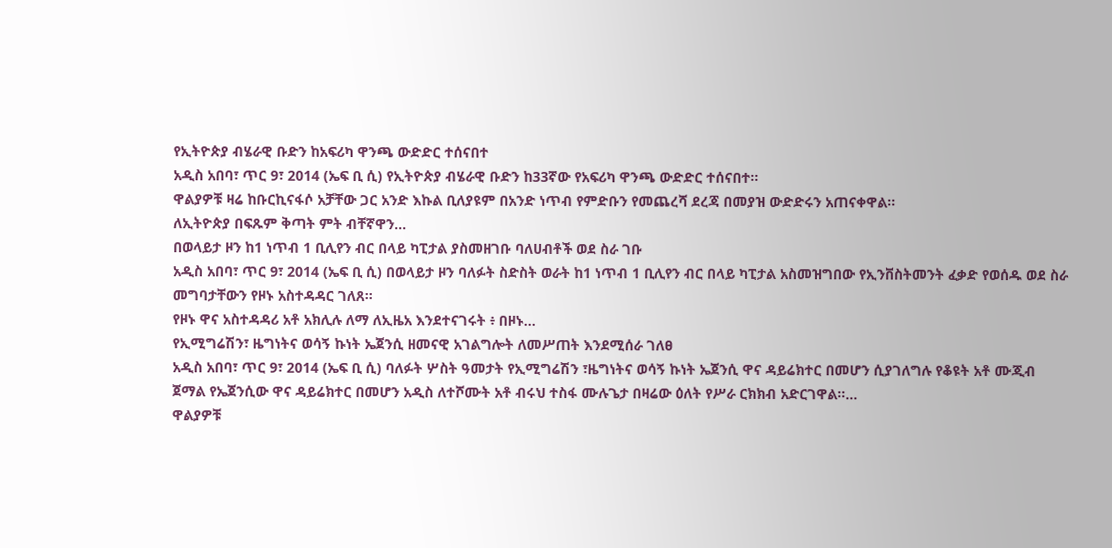የኢትዮጵያ ብሄራዊ ቡድን ከአፍሪካ ዋንጫ ውድድር ተሰናበተ
አዲስ አበባ፣ ጥር 9፣ 2014 (ኤፍ ቢ ሲ) የኢትዮጵያ ብሄራዊ ቡድን ከ33ኛው የአፍሪካ ዋንጫ ውድድር ተሰናበተ፡፡
ዋልያዎቹ ዛሬ ከቡርኪናፋሶ አቻቸው ጋር አንድ እኩል ቢለያዩም በአንድ ነጥብ የምድቡን የመጨረሻ ደረጃ በመያዝ ውድድሩን አጠናቀዋል፡፡
ለኢትዮጵያ በፍጹም ቅጣት ምት ብቸኛዋን…
በወላይታ ዞን ከ1 ነጥብ 1 ቢሊየን ብር በላይ ካፒታል ያስመዘገቡ ባለሀብቶች ወደ ስራ ገቡ
አዲስ አበባ፣ ጥር 9፣ 2014 (ኤፍ ቢ ሲ) በወላይታ ዞን ባለፉት ስድስት ወራት ከ1 ነጥብ 1 ቢሊየን ብር በላይ ካፒታል አስመዝግበው የኢንቨስትመንት ፈቃድ የወሰዱ ወደ ስራ መግባታቸውን የዞኑ አስተዳዳር ገለጸ።
የዞኑ ዋና አስተዳዳሪ አቶ አክሊሉ ለማ ለኢዜአ እንደተናገሩት ፥ በዞኑ…
የኢሚግሬሽን፣ ዜግነትና ወሳኝ ኩነት ኤጀንሲ ዘመናዊ አገልግሎት ለመሥጠት እንደሚሰራ ገለፀ
አዲስ አበባ፣ ጥር 9፣ 2014 (ኤፍ ቢ ሲ) ባለፉት ሦስት ዓመታት የኢሚግሬሽን ፣ዜግነትና ወሳኝ ኩነት ኤጀንሲ ዋና ዳይሬክተር በመሆን ሲያገለግሉ የቆዩት አቶ ሙጂብ ጀማል የኤጀንሲው ዋና ዳይሬክተር በመሆን አዲስ ለተሾሙት አቶ ብሩህ ተስፋ ሙሉጌታ በዛሬው ዕለት የሥራ ርክክብ አድርገዋል።…
ዋልያዎቹ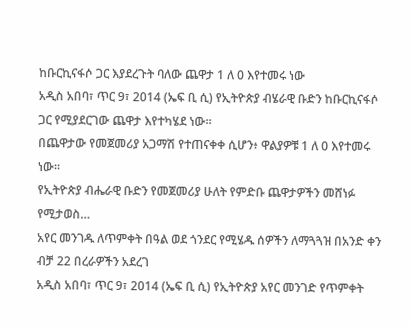ከቡርኪናፋሶ ጋር እያደረጉት ባለው ጨዋታ 1 ለ 0 እየተመሩ ነው
አዲስ አበባ፣ ጥር 9፣ 2014 (ኤፍ ቢ ሲ) የኢትዮጵያ ብሄራዊ ቡድን ከቡርኪናፋሶ ጋር የሚያደርገው ጨዋታ እየተካሄደ ነው፡፡
በጨዋታው የመጀመሪያ አጋማሽ የተጠናቀቀ ሲሆን፥ ዋልያዎቹ 1 ለ 0 እየተመሩ ነው።
የኢትዮጵያ ብሔራዊ ቡድን የመጀመሪያ ሁለት የምድቡ ጨዋታዎችን መሸነፉ የሚታወስ…
አየር መንገዱ ለጥምቀት በዓል ወደ ጎንደር የሚሄዱ ሰዎችን ለማጓጓዝ በአንድ ቀን ብቻ 22 በረራዎችን አደረገ
አዲስ አበባ፣ ጥር 9፣ 2014 (ኤፍ ቢ ሲ) የኢትዮጵያ አየር መንገድ የጥምቀት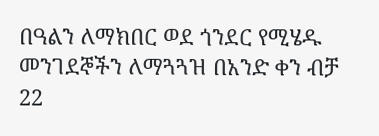በዓልን ለማክበር ወደ ጎንደር የሚሄዱ መንገደኞችን ለማጓጓዝ በአንድ ቀን ብቻ 22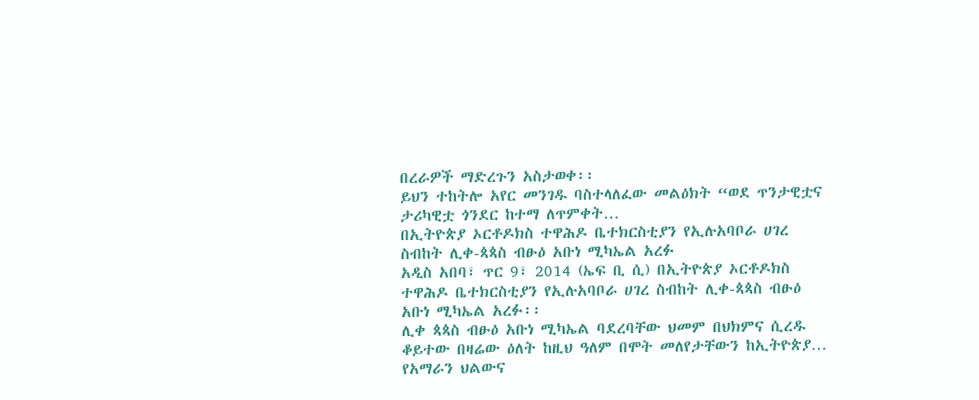በረራዎች ማድረጉን አስታወቀ፡፡
ይህን ተከትሎ አየር መንገዱ ባስተላለፈው መልዕክት “ወደ ጥንታዊቷና ታሪካዊቷ ጎንደር ከተማ ለጥምቀት…
በኢትዮጵያ ኦርቶዶክስ ተዋሕዶ ቤተክርስቲያን የኢሉአባቦራ ሀገረ ስብከት ሊቀ-ጳጳስ ብፁዕ አቡነ ሚካኤል አረፉ
አዲስ አበባ፣ ጥር 9፣ 2014 (ኤፍ ቢ ሲ) በኢትዮጵያ ኦርቶዶክስ ተዋሕዶ ቤተክርስቲያን የኢሉአባቦራ ሀገረ ስብከት ሊቀ-ጳጳስ ብፁዕ አቡነ ሚካኤል አረፉ፡፡
ሊቀ ጳጳስ ብፁዕ አቡነ ሚካኤል ባደረባቸው ህመም በህክምና ሲረዱ ቆይተው በዛሬው ዕለት ከዚህ ዓለም በሞት መለየታቸውን ከኢትዮጵያ…
የአማራን ህልውና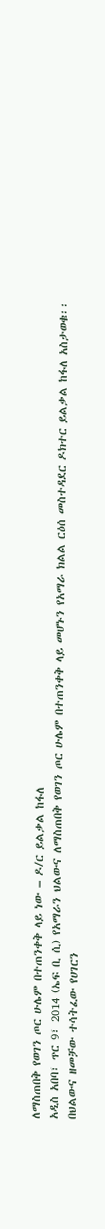ለማስጠበቅ የወገን ጦር ሁሌም በተጠንቀቅ ላይ ነው – ዶ/ር ይልቃል ከፋለ
አዲስ አበባ፣ ጥር 9፣ 2014 (ኤፍ ቢ ሲ) የአማራን ህልውና ለማስጠበቅ የወገን ጦር ሁሌም በተጠንቀቅ ላይ መሆኑን የአማራ ክልል ርዕሰ መስተዳደር ዶክተር ይልቃል ከፋለ አስታወቁ፡፡
በህልውና ዘመቻው ተሳትፈው የሀገርን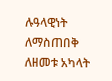ሉዓላዊነት ለማስጠበቅ ለዘመቱ አካላት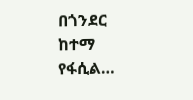በጎንደር ከተማ የፋሲል…